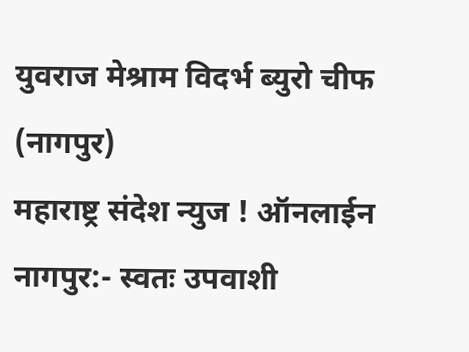युवराज मेश्राम विदर्भ ब्युरो चीफ (नागपुर)
महाराष्ट्र संदेश न्युज ! ऑनलाईन नागपुर:- स्वतः उपवाशी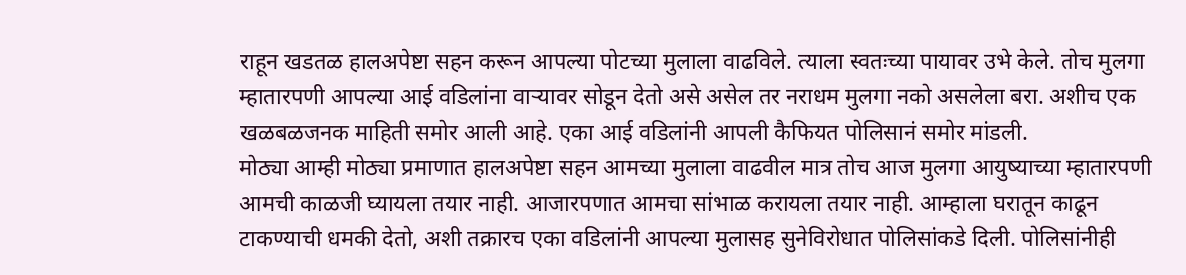राहून खडतळ हालअपेष्टा सहन करून आपल्या पोटच्या मुलाला वाढविले. त्याला स्वतःच्या पायावर उभे केले. तोच मुलगा म्हातारपणी आपल्या आई वडिलांना वाऱ्यावर सोडून देतो असे असेल तर नराधम मुलगा नको असलेला बरा. अशीच एक खळबळजनक माहिती समोर आली आहे. एका आई वडिलांनी आपली कैफियत पोलिसानं समोर मांडली.
मोठ्या आम्ही मोठ्या प्रमाणात हालअपेष्टा सहन आमच्या मुलाला वाढवील मात्र तोच आज मुलगा आयुष्याच्या म्हातारपणी आमची काळजी घ्यायला तयार नाही. आजारपणात आमचा सांभाळ करायला तयार नाही. आम्हाला घरातून काढून टाकण्याची धमकी देतो, अशी तक्रारच एका वडिलांनी आपल्या मुलासह सुनेविरोधात पोलिसांकडे दिली. पोलिसांनीही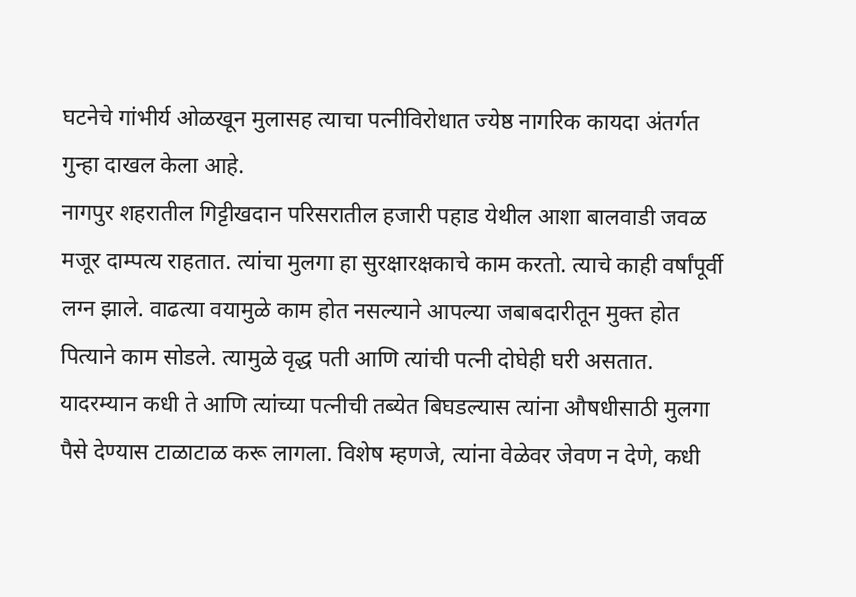घटनेचे गांभीर्य ओळखून मुलासह त्याचा पत्नीविरोधात ज्येष्ठ नागरिक कायदा अंतर्गत गुन्हा दाखल केला आहे.
नागपुर शहरातील गिट्टीखदान परिसरातील हजारी पहाड येथील आशा बालवाडी जवळ मजूर दाम्पत्य राहतात. त्यांचा मुलगा हा सुरक्षारक्षकाचे काम करतो. त्याचे काही वर्षांपूर्वी लग्न झाले. वाढत्या वयामुळे काम होत नसल्याने आपल्या जबाबदारीतून मुक्त होत पित्याने काम सोडले. त्यामुळे वृद्ध पती आणि त्यांची पत्नी दोघेही घरी असतात.
यादरम्यान कधी ते आणि त्यांच्या पत्नीची तब्येत बिघडल्यास त्यांना औषधीसाठी मुलगा पैसे देण्यास टाळाटाळ करू लागला. विशेष म्हणजे, त्यांना वेळेवर जेवण न देणे, कधी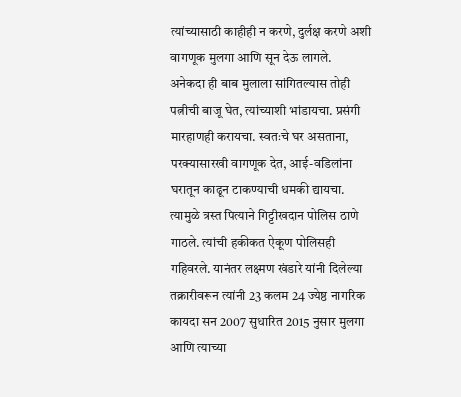त्यांच्यासाठी काहीही न करणे, दुर्लक्ष करणे अशी वागणूक मुलगा आणि सून देऊ लागले.
अनेकदा ही बाब मुलाला सांगितल्यास तोही पत्नीची बाजू घेत, त्यांच्याशी भांडायचा. प्रसंगी मारहाणही करायचा. स्वतःचे घर असताना, परक्यासारखी वागणूक देत, आई-वडिलांना घरातून काढून टाकण्याची धमकी द्यायचा.
त्यामुळे त्रस्त पित्याने गिट्टीखदान पोलिस ठाणे गाठले. त्यांची हकीकत ऐकूण पोलिसही गहिवरले. यानंतर लक्ष्मण खंडारे यांनी दिलेल्या तक्रारीवरून त्यांनी 23 कलम 24 ज्येष्ठ नागरिक कायदा सन 2007 सुधारित 2015 नुसार मुलगा आणि त्याच्या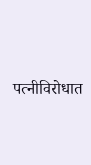पत्नीविरोधात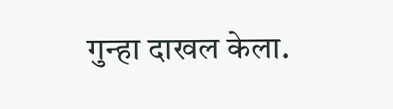गुन्हा दाखल केला.